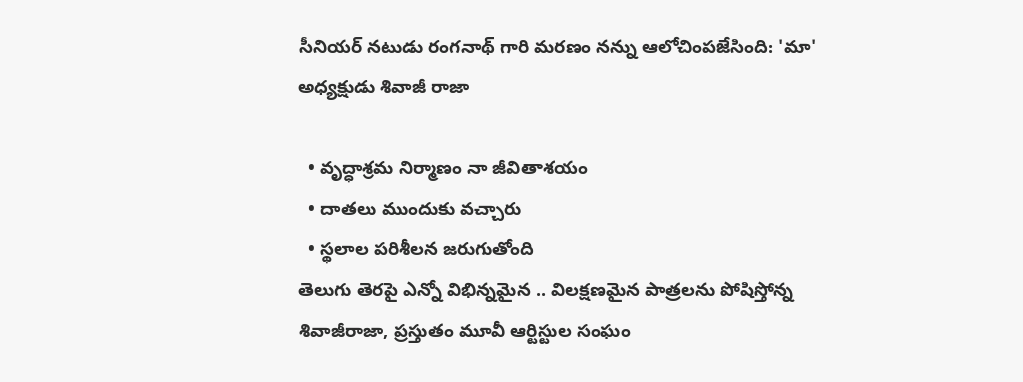సీనియర్ నటుడు రంగనాథ్ గారి మరణం నన్ను ఆలోచింపజేసింది: 'మా' అధ్యక్షుడు శివాజీ రాజా

  • వృద్ధాశ్రమ నిర్మాణం నా జీవితాశయం
  • దాతలు ముందుకు వచ్చారు
  • స్థలాల పరిశీలన జరుగుతోంది
తెలుగు తెరపై ఎన్నో విభిన్నమైన .. విలక్షణమైన పాత్రలను పోషిస్తోన్న శివాజీరాజా, ప్రస్తుతం మూవీ ఆర్టిస్టుల సంఘం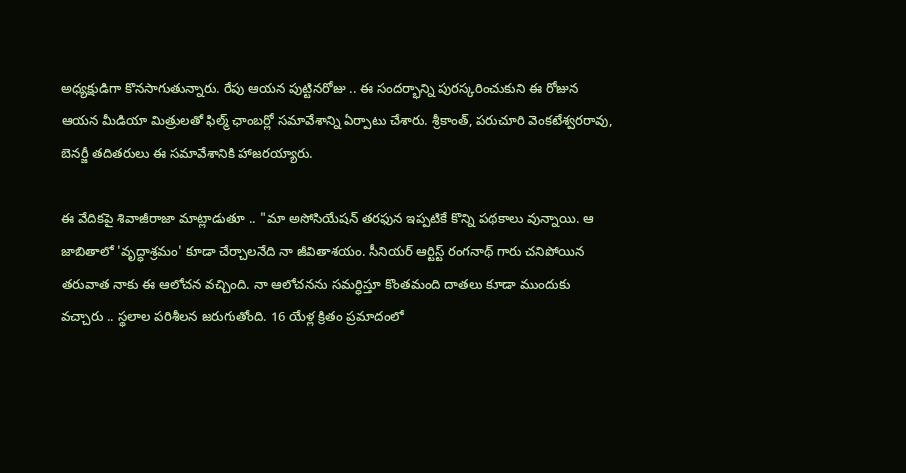అధ్యక్షుడిగా కొనసాగుతున్నారు. రేపు ఆయన పుట్టినరోజు .. ఈ సందర్భాన్ని పురస్కరించుకుని ఈ రోజున ఆయన మీడియా మిత్రులతో ఫిల్మ్ ఛాంబర్లో సమావేశాన్ని ఏర్పాటు చేశారు. శ్రీకాంత్, పరుచూరి వెంకటేశ్వరరావు, బెనర్జీ తదితరులు ఈ సమావేశానికి హాజరయ్యారు.

ఈ వేదికపై శివాజీరాజా మాట్లాడుతూ .. "మా అసోసియేషన్ తరఫున ఇప్పటికే కొన్ని పథకాలు వున్నాయి. ఆ జాబితాలో 'వృద్ధాశ్రమం' కూడా చేర్చాలనేది నా జీవితాశయం. సీనియర్ ఆర్టిస్ట్ రంగనాథ్ గారు చనిపోయిన తరువాత నాకు ఈ ఆలోచన వచ్చింది. నా ఆలోచనను సమర్ధిస్తూ కొంతమంది దాతలు కూడా ముందుకు వచ్చారు .. స్థలాల పరిశీలన జరుగుతోంది. 16 యేళ్ల క్రితం ప్రమాదంలో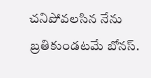చనిపోవలసిన నేను బ్రతికుండటమే బోనస్.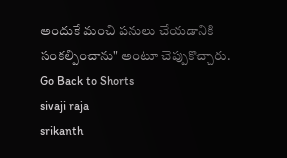అందుకే మంచి పనులు చేయడానికి సంకల్పించాను" అంటూ చెప్పుకొచ్చారు.
Go Back to Shorts
sivaji raja
srikanth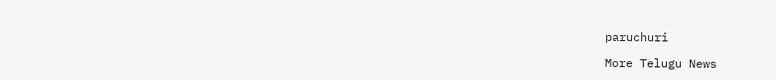paruchuri

More Telugu News